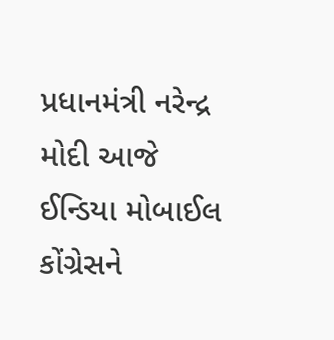પ્રધાનમંત્રી નરેન્દ્ર મોદી આજે ઈન્ડિયા મોબાઈલ કોંગ્રેસને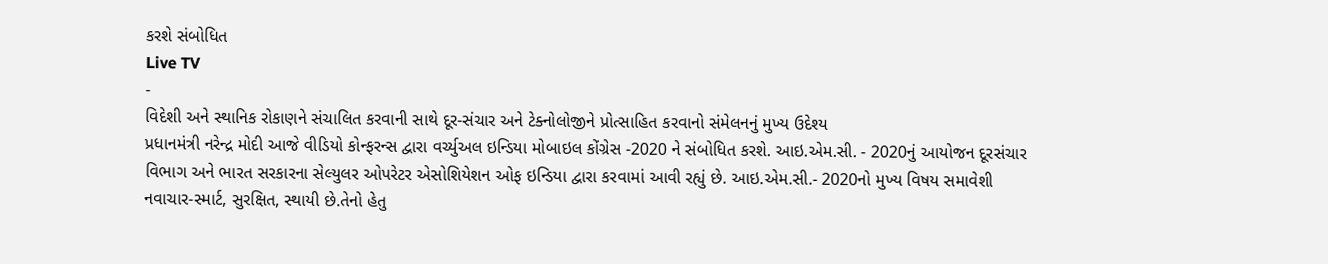કરશે સંબોધિત
Live TV
-
વિદેશી અને સ્થાનિક રોકાણને સંચાલિત કરવાની સાથે દૂર-સંચાર અને ટેક્નોલોજીને પ્રોત્સાહિત કરવાનો સંમેલનનું મુખ્ય ઉદેશ્ય
પ્રધાનમંત્રી નરેન્દ્ર મોદી આજે વીડિયો કોન્ફરન્સ દ્વારા વર્ચ્યુઅલ ઇન્ડિયા મોબાઇલ કોંગ્રેસ -2020 ને સંબોધિત કરશે. આઇ.એમ.સી. - 2020નું આયોજન દૂરસંચાર વિભાગ અને ભારત સરકારના સેલ્યુલર ઓપરેટર એસોશિયેશન ઓફ ઇન્ડિયા દ્વારા કરવામાં આવી રહ્યું છે. આઇ.એમ.સી.- 2020નો મુખ્ય વિષય સમાવેશી નવાચાર-સ્માર્ટ, સુરક્ષિત, સ્થાયી છે.તેનો હેતુ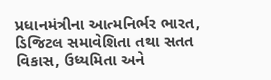પ્રધાનમંત્રીના આત્મનિર્ભર ભારત, ડિજિટલ સમાવેશિતા તથા સતત વિકાસ, ઉધ્યમિતા અને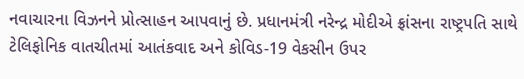નવાચારના વિઝનને પ્રોત્સાહન આપવાનું છે. પ્રધાનમંત્રી નરેન્દ્ર મોદીએ ફ્રાંસના રાષ્ટ્રપતિ સાથે ટેલિફોનિક વાતચીતમાં આતંકવાદ અને કોવિડ-19 વેકસીન ઉપર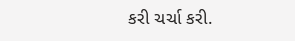કરી ચર્ચા કરી.